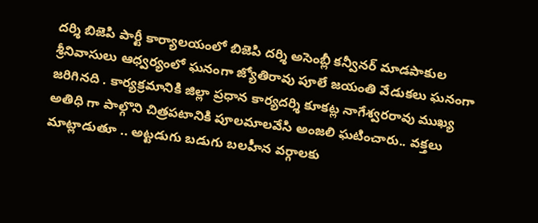దర్శి బిజెపి పార్టీ కార్యాలయంలో బిజెపి దర్శి అసెంబ్లీ కన్వీనర్ మాడపాకుల శ్రీనివాసులు ఆధ్వర్యంలో ఘనంగా జ్యోతిరావు పూలే జయంతి వేడుకలు ఘనంగా జరిగినది . కార్యక్రమానికి జిల్లా ప్రధాన కార్యదర్శి కూకట్ల నాగేశ్వరరావు ముఖ్య అతిధి గా పాల్గొని చిత్రపటానికి పూలమాలవేసి అంజలి ఘటించారు.. వక్తలు మాట్లాడుతూ .. అట్టడుగు బడుగు బలహీన వర్గాలకు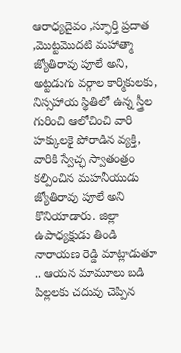ఆరాధ్యదైవం ,స్ఫూర్తి ప్రదాత ,మొట్టమొదటి మహాత్మా జ్యోతిరావు పూలే అని, అట్టడుగు వర్గాల కార్మికులకు, నిస్సహాయ స్థితిలో ఉన్న స్త్రీల గురించి ఆలోచించి వారి హక్కులకై పోరాడిన వ్యక్తి, వారికి స్వేచ్ఛ స్వాతంత్రం కల్పించిన మహనీయుడు జ్యోతిరావు పూలే అని కొనియాడారు. జిల్లా ఉపాధ్యక్షుడు తిండి నారాయణ రెడ్డి మాట్లాడుతూ .. ఆయన మామూలు బడి పిల్లలకు చదువు చెప్పిన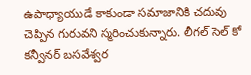ఉపాధ్యాయుడే కాకుండా సమాజానికి చదువు చెప్పిన గురువని స్మరించుకున్నారు. లీగల్ సెల్ కో కన్వీనర్ బసవేశ్వర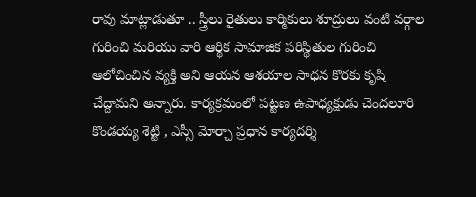రావు మాట్లాడుతూ .. స్త్రీలు రైతులు కార్మికులు శూద్రులు వంటి వర్గాల గురించి మరియు వారి ఆర్థిక సామాజిక పరిస్థితుల గురించి ఆలోచించిన వ్యక్తి అని ఆయన ఆశయాల సాధన కొరకు కృషి చేద్దామని అన్నారు. కార్యక్రమంలో పట్టణ ఉపాధ్యక్షుడు చెందలూరి కొండయ్య శెట్టి , ఎస్సీ మోర్చా ప్రధాన కార్యదర్శి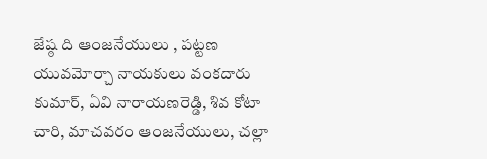జేష్ఠ ది ఆంజనేయులు , పట్టణ యువమోర్చా నాయకులు వంకదారు కుమార్, ఏవి నారాయణరెడ్డి, శివ కోటా చారి, మాచవరం ఆంజనేయులు, చల్లా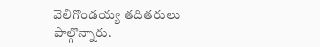వెలిగొండయ్య తదితరులు పాల్గొన్నారు.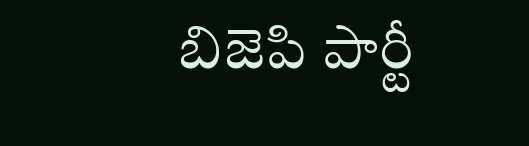బిజెపి పార్టీ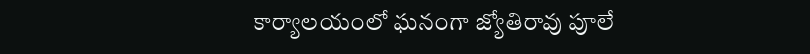కార్యాలయంలో ఘనంగా జ్యోతిరావు పూలే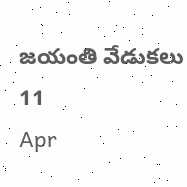జయంతి వేడుకలు
11
Apr